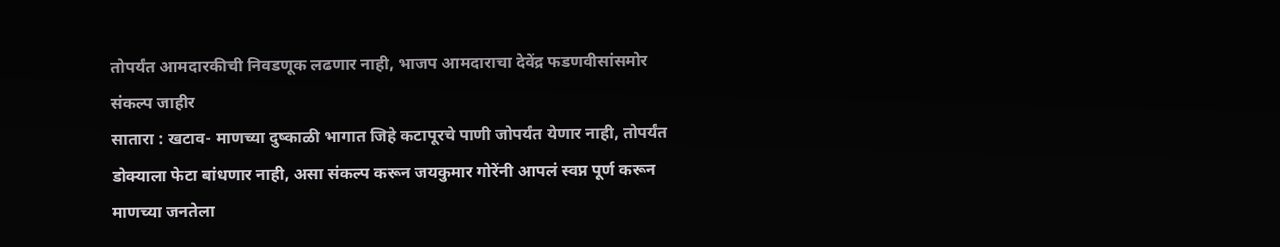तोपर्यंत आमदारकीची निवडणूक लढणार नाही, भाजप आमदाराचा देवेंद्र फडणवीसांसमोर संकल्प जाहीर
सातारा : खटाव- माणच्या दुष्काळी भागात जिहे कटापूरचे पाणी जोपर्यंत येणार नाही, तोपर्यंत डोक्याला फेटा बांधणार नाही, असा संकल्प करून जयकुमार गोरेंनी आपलं स्वप्न पूर्ण करून माणच्या जनतेला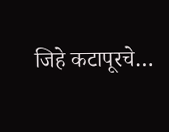जिहे कटापूरचे…